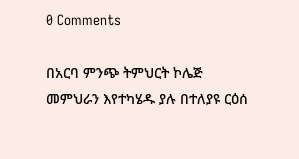0 Comments

በአርባ ምንጭ ትምህርት ኮሌጅ መምህራን እየተካሄዱ ያሉ በተለያዩ ርዕሰ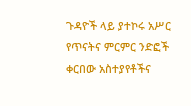ጉዳዮች ላይ ያተኮሩ አሥር የጥናትና ምርምር ንድፎች ቀርበው አስተያየቶችና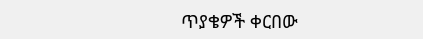ጥያቄዎች ቀርበው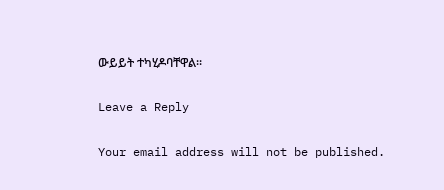ውይይት ተካሂዶባቸዋል፡፡

Leave a Reply

Your email address will not be published.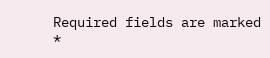Required fields are marked *